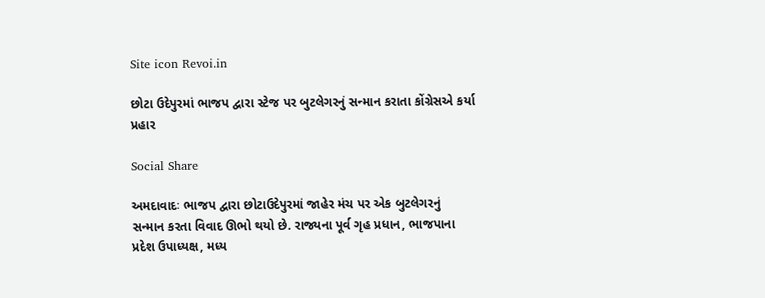Site icon Revoi.in

છોટા ઉદેપુરમાં ભાજપ દ્વારા સ્ટેજ પર બુટલેગરનું સન્માન કરાતા કોંગ્રેસએ કર્યા પ્રહાર

Social Share

અમદાવાદઃ ભાજપ દ્વારા છોટાઉદેપુરમાં જાહેર મંચ પર એક બુટલેગરનું  સન્માન કરતા વિવાદ ઊભો થયો છે. રાજ્યના પૂર્વ ગૃહ પ્રધાન, ભાજપાના પ્રદેશ ઉપાધ્યક્ષ, મધ્ય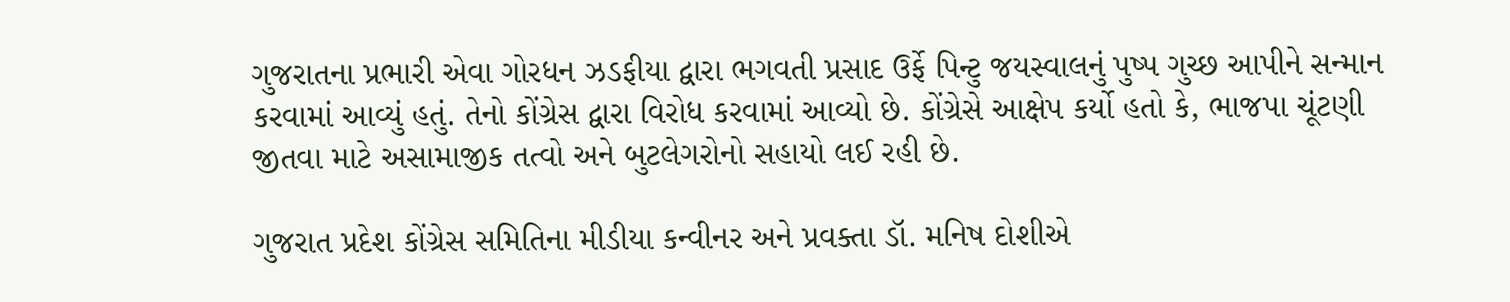ગુજરાતના પ્રભારી એવા ગોરધન ઝડફીયા દ્વારા ભગવતી પ્રસાદ ઉર્ફે પિન્ટુ જયસ્વાલનું પુષ્પ ગુચ્છ આપીને સન્માન કરવામાં આવ્યું હતું. તેનો કોંગ્રેસ દ્વારા વિરોધ કરવામાં આવ્યો છે. કોંગ્રેસે આક્ષેપ કર્યો હતો કે, ભાજપા ચૂંટણી જીતવા માટે અસામાજીક તત્વો અને બુટલેગરોનો સહાયો લઈ રહી છે.

ગુજરાત પ્રદેશ કોંગ્રેસ સમિતિના મીડીયા કન્વીનર અને પ્રવક્તા ડૉ. મનિષ દોશીએ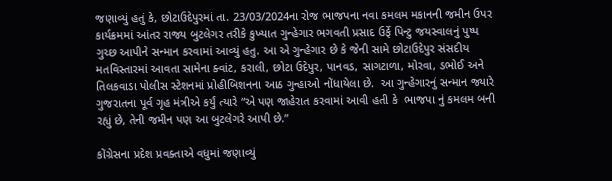જણાવ્યું હતું કે, છોટાઉદેપુરમાં તા. 23/03/2024ના રોજ ભાજપના નવા કમલમ મકાનની જમીન ઉપર કાર્યક્રમમાં આંતર રાજ્ય બુટલેગર તરીકે કુખ્યાત ગુન્હેગાર ભગવતી પ્રસાદ ઉર્ફે પિન્ટુ જયસ્વાલનું પુષ્પ ગુચ્છ આપીને સન્માન કરવામાં આવ્યું હતુ. આ એ ગુન્હેગાર છે કે જેની સામે છોટાઉદેપુર સંસદીય મતવિસ્તારમાં આવતા સામેના ક્વાંટ, કરાલી, છોટા ઉદેપુર, પાનવડ, સાગટાળા, મોરવા, ડભોઈ અને તિલકવાડા પોલીસ સ્ટેશનમાં પ્રોહીબિશનના આઠ ગુન્હાઓ નોંધાયેલા છે.  આ ગુન્હેગારનું સન્માન જ્યારે ગુજરાતના પૂર્વ ગૃહ મંત્રીએ કર્યું ત્યારે “એ પણ જાહેરાત કરવામાં આવી હતી કે  ભાજપા નું કમલમ બની રહ્યું છે, તેની જમીન પણ આ બુટલેગરે આપી છે.”

કોંગ્રેસના પ્રદેશ પ્રવક્તાએ વધુમાં જણાવ્યું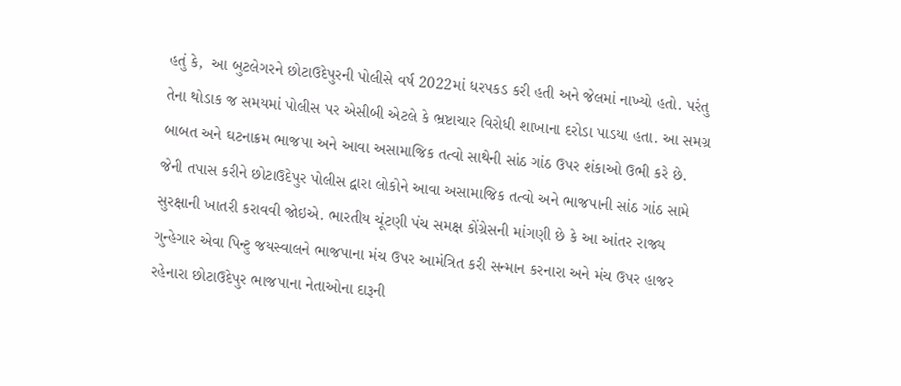હતું કે,  આ બુટલેગરને છોટાઉદેપુરની પોલીસે વર્ષ 2022માં ધરપકડ કરી હતી અને જેલમાં નાખ્યો હતો. પરંતુ તેના થોડાક જ સમયમાં પોલીસ પર એસીબી એટલે કે ભ્રષ્ટાચાર વિરોધી શાખાના દરોડા પાડયા હતા. આ સમગ્ર બાબત અને ઘટનાક્રમ ભાજપા અને આવા અસામાજિક તત્વો સાથેની સાંઠ ગાંઠ ઉપર શંકાઓ ઉભી કરે છે. જેની તપાસ કરીને છોટાઉદેપુર પોલીસ દ્વારા લોકોને આવા અસામાજિક તત્વો અને ભાજપાની સાંઠ ગાંઠ સામે સુરક્ષાની ખાતરી કરાવવી જોઇએ. ભારતીય ચૂંટણી પંચ સમક્ષ કોંગ્રેસની માંગણી છે કે આ આંતર રાજ્ય ગુન્હેગાર એવા પિન્ટુ જયસ્વાલને ભાજપાના મંચ ઉપર આમંત્રિત કરી સન્માન કરનારા અને મંચ ઉપર હાજર રહેનારા છોટાઉદેપુર ભાજપાના નેતાઓના દારૂની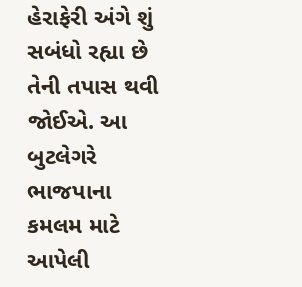હેરાફેરી અંગે શું સબંધો રહ્યા છે તેની તપાસ થવી જોઈએ. આ બુટલેગરે ભાજપાના કમલમ માટે આપેલી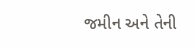જમીન અને તેની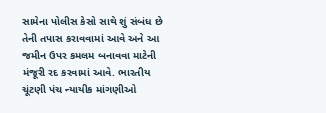સામેના પોલીસ કેસો સાથે શું સંબંધ છે તેની તપાસ કરાવવામાં આવે અને આ જમીન ઉપર કમલમ બનાવવા માટેની મંજૂરી રદ કરવામાં આવે. ભારતીય ચૂંટણી પંચ ન્યાયીક માંગણીઓ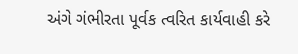અંગે ગંભીરતા પૂર્વક ત્વરિત કાર્યવાહી કરે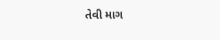તેવી માગ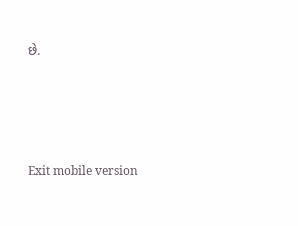છે.





Exit mobile version